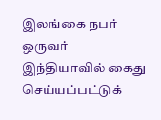இலங்கை நபர் ஒருவர் இந்தியாவில் கைது செய்யப்பட்டுக்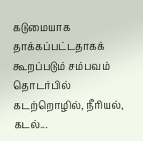கடுமையாக தாக்கப்பட்டதாகக் கூறப்படும் சம்பவம் தொடர்பில் கடற்றொழில், நீரியல், கடல்...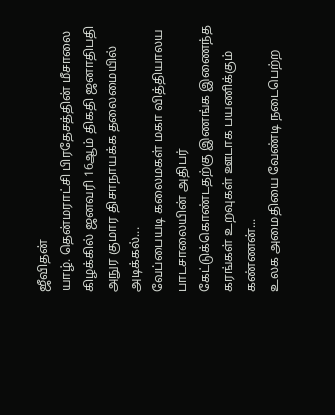ஜீவிதன்
யாழ். தென்மராட்சி பிரதேசத்தின் மீசாலை கிழக்கில் ஜனவரி 16ஆம் திகதி ஜனாதிபதி அநுர குமார திசாநாயக்க தலைமையில் அடிக்கல்...
வேப்பையடி கலைமகள் மகா வித்தியாலய பாடசாலையின் அதிபர் கேட்டுக்கொண்டதற்கு இணங்க இணைந்த கரங்கள் உறவுகள் ஊடாக பயணிக்கும் கண்ணன்...
உலக அமைதியை வேண்டி நடைபெற்ற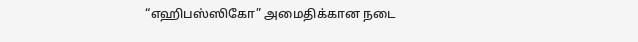“எஹிபஸ்ஸிகோ” அமைதிக்கான நடை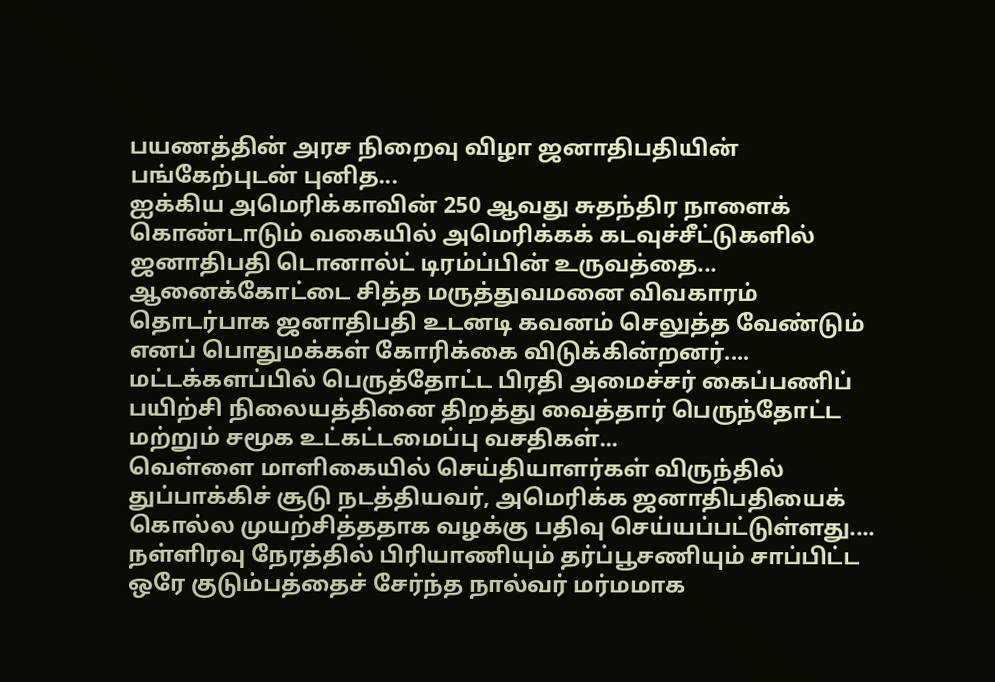பயணத்தின் அரச நிறைவு விழா ஜனாதிபதியின் பங்கேற்புடன் புனித...
ஐக்கிய அமெரிக்காவின் 250 ஆவது சுதந்திர நாளைக் கொண்டாடும் வகையில் அமெரிக்கக் கடவுச்சீட்டுகளில் ஜனாதிபதி டொனால்ட் டிரம்ப்பின் உருவத்தை...
ஆனைக்கோட்டை சித்த மருத்துவமனை விவகாரம் தொடர்பாக ஜனாதிபதி உடனடி கவனம் செலுத்த வேண்டும் எனப் பொதுமக்கள் கோரிக்கை விடுக்கின்றனர்....
மட்டக்களப்பில் பெருத்தோட்ட பிரதி அமைச்சர் கைப்பணிப் பயிற்சி நிலையத்தினை திறத்து வைத்தார் பெருந்தோட்ட மற்றும் சமூக உட்கட்டமைப்பு வசதிகள்...
வெள்ளை மாளிகையில் செய்தியாளர்கள் விருந்தில் துப்பாக்கிச் சூடு நடத்தியவர், அமெரிக்க ஜனாதிபதியைக் கொல்ல முயற்சித்ததாக வழக்கு பதிவு செய்யப்பட்டுள்ளது....
நள்ளிரவு நேரத்தில் பிரியாணியும் தர்ப்பூசணியும் சாப்பிட்ட ஒரே குடும்பத்தைச் சேர்ந்த நால்வர் மர்மமாக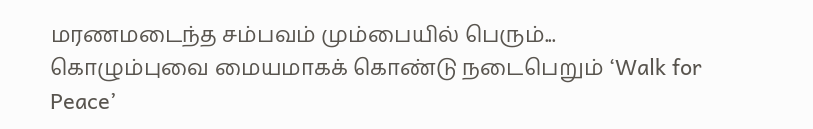மரணமடைந்த சம்பவம் மும்பையில் பெரும்...
கொழும்புவை மையமாகக் கொண்டு நடைபெறும் ‘Walk for Peace’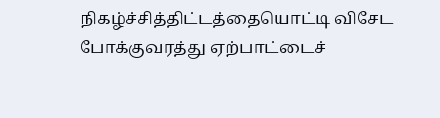நிகழ்ச்சித்திட்டத்தையொட்டி விசேட போக்குவரத்து ஏற்பாட்டைச்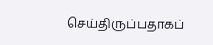செய்திருப்பதாகப்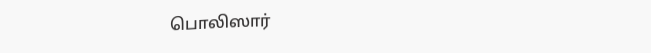பொலிஸார்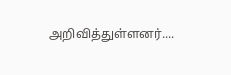அறிவித்துள்ளனர்....